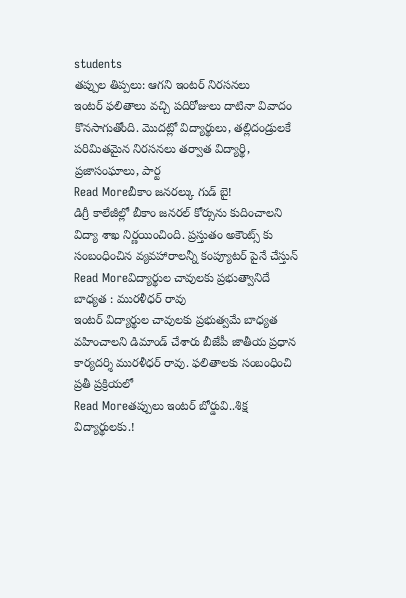students
తప్పుల తిప్పలు: ఆగని ఇంటర్ నిరసనలు
ఇంటర్ ఫలితాలు వచ్చి పదిరోజులు దాటినా వివాదం కొనసాగుతోంది. మొదట్లో విద్యార్థులు, తల్లిదండ్రులకే పరిమితమైన నిరసనలు తర్వాత విద్యార్థి, ప్రజాసంఘాలు, పార్ట
Read Moreబీకాం జనరల్కు గుడ్ బై!
డిగ్రీ కాలేజీల్లో బీకాం జనరల్ కోర్సును కుదించాలని విద్యా శాఖ నిర్ణయించింది. ప్రస్తుతం అకౌంట్స్ కు సంబంధించిన వ్యవహారాలన్నీ కంప్యూటర్ పైనే చేస్తున్
Read Moreవిద్యార్థుల చావులకు ప్రభుత్వానిదే బాధ్యత : మురళీధర్ రావు
ఇంటర్ విద్యార్థుల చావులకు ప్రభుత్వమే బాధ్యత వహించాలని డిమాండ్ చేశారు బీజేపీ జాతీయ ప్రధాన కార్యదర్శి మురళీధర్ రావు. ఫలితాలకు సంబంధించి ప్రతీ ప్రక్రియలో
Read Moreతప్పులు ఇంటర్ బోర్డువి..శిక్ష విద్యార్థులకు.!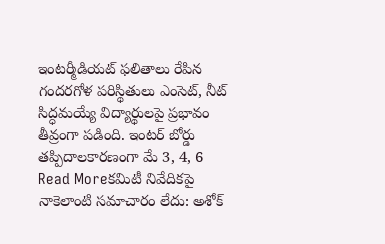ఇంటర్మీడియట్ ఫలితాలు రేపిన గందరగోళ పరిస్థితులు ఎంసెట్, నీట్ సిద్ధమయ్యే విద్యార్థులపై ప్రభావం తీవ్రంగా పడింది. ఇంటర్ బోర్డు తప్పిదాలకారణంగా మే 3, 4, 6
Read Moreకమిటీ నివేదికపై నాకెలాంటి సమాచారం లేదు: అశోక్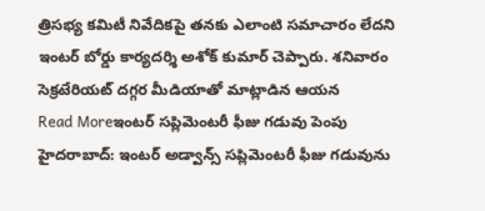త్రిసభ్య కమిటీ నివేదికపై తనకు ఎలాంటి సమాచారం లేదని ఇంటర్ బోర్డు కార్యదర్శి అశోక్ కుమార్ చెప్పారు. శనివారం సెక్రటేరియట్ దగ్గర మీడియాతో మాట్లాడిన ఆయన
Read Moreఇంటర్ సప్లిమెంటరీ ఫీజు గడువు పెంపు
హైదరాబాద్: ఇంటర్ అడ్వాన్స్ సప్లిమెంటరీ ఫీజు గడువును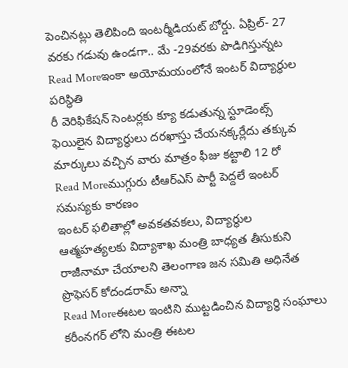పెంచినట్లు తెలిపింది ఇంటర్మీడియట్ బోర్డు. ఏప్రిల్- 27 వరకు గడువు ఉండగా.. మే -29వరకు పొడిగిస్తున్నట
Read Moreఇంకా అయోమయంలోనే ఇంటర్ విద్యార్ధుల పరిస్థితి
రీ వెరిఫికేషన్ సెంటర్లకు క్యూ కడుతున్న స్టూడెంట్స్ ఫెయిలైన విద్యార్థులు దరఖాస్తు చేయనక్కర్లేదు తక్కువ మార్కులు వచ్చిన వారు మాత్రం ఫీజు కట్టాలి 12 రో
Read Moreముగ్గురు టీఆర్ఎస్ పార్టీ పెద్దలే ఇంటర్ సమస్యకు కారణం
ఇంటర్ ఫలితాల్లో అవకతవకలు, విద్యార్థుల ఆత్మహత్యలకు విద్యాశాఖ మంత్రి బాధ్యత తీసుకుని రాజీనామా చేయాలని తెలంగాణ జన సమితి అధినేత ప్రొఫెసర్ కోదండరామ్ అన్నా
Read Moreఈటల ఇంటిని ముట్టడించిన విద్యార్ధి సంఘాలు
కరీంనగర్ లోని మంత్రి ఈటల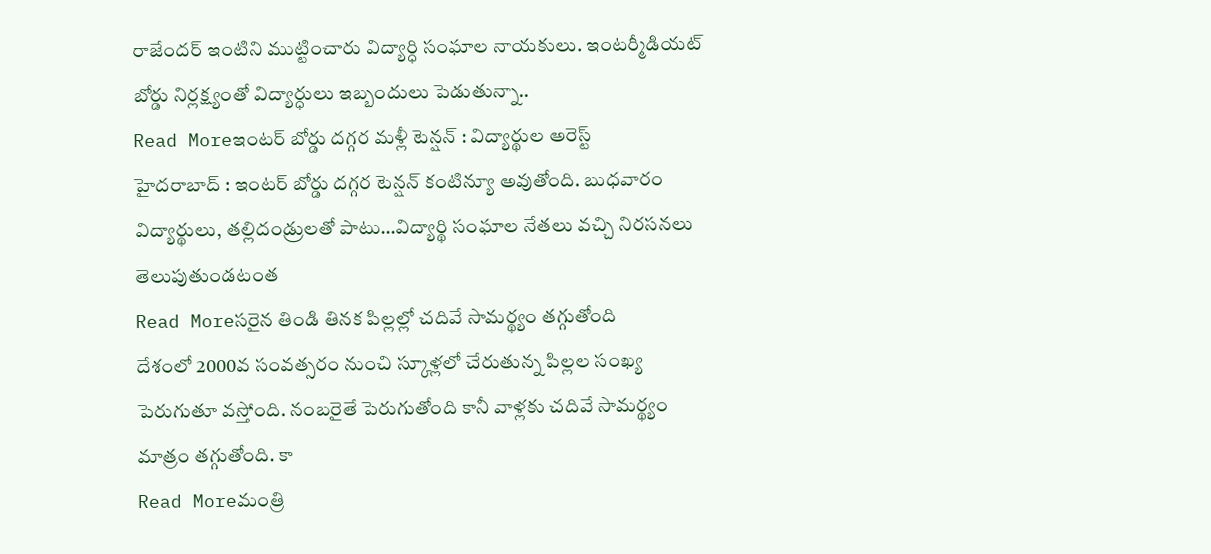రాజేందర్ ఇంటిని ముట్టించారు విద్యార్ధి సంఘాల నాయకులు. ఇంటర్మీడియట్ బోర్డు నిర్లక్ష్యంతో విద్యార్ధులు ఇబ్బందులు పెడుతున్నా..
Read Moreఇంటర్ బోర్డు దగ్గర మళ్లీ టెన్షన్ : విద్యార్థుల అరెస్ట్
హైదరాబాద్ : ఇంటర్ బోర్డు దగ్గర టెన్షన్ కంటిన్యూ అవుతోంది. బుధవారం విద్యార్థులు, తల్లిదండ్రులతో పాటు…విద్యార్థి సంఘాల నేతలు వచ్చి నిరసనలు తెలుపుతుండటంత
Read Moreసరైన తిండి తినక పిల్లల్లో చదివే సామర్థ్యం తగ్గుతోంది
దేశంలో 2000వ సంవత్సరం నుంచి స్కూళ్లలో చేరుతున్న పిల్లల సంఖ్య పెరుగుతూ వస్తోంది. నంబరైతే పెరుగుతోంది కానీ వాళ్లకు చదివే సామర్థ్యం మాత్రం తగ్గుతోంది. కా
Read Moreమంత్రి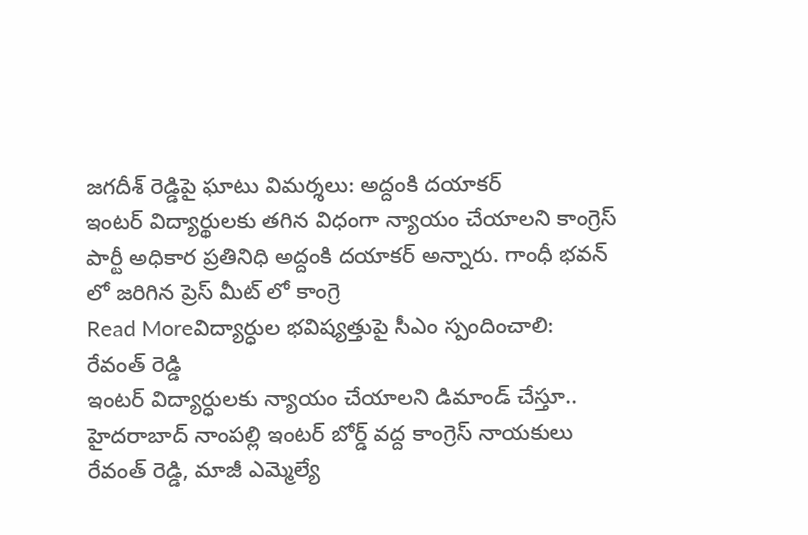జగదీశ్ రెడ్డిపై ఘాటు విమర్శలు: అద్దంకి దయాకర్
ఇంటర్ విద్యార్థులకు తగిన విధంగా న్యాయం చేయాలని కాంగ్రెస్ పార్టీ అధికార ప్రతినిధి అద్దంకి దయాకర్ అన్నారు. గాంధీ భవన్ లో జరిగిన ప్రెస్ మీట్ లో కాంగ్రె
Read Moreవిద్యార్ధుల భవిష్యత్తుపై సీఎం స్పందించాలి: రేవంత్ రెడ్డి
ఇంటర్ విద్యార్ధులకు న్యాయం చేయాలని డిమాండ్ చేస్తూ.. హైదరాబాద్ నాంపల్లి ఇంటర్ బోర్డ్ వద్ద కాంగ్రెస్ నాయకులు రేవంత్ రెడ్డి, మాజీ ఎమ్మెల్యే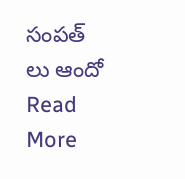సంపత్ లు ఆందో
Read More